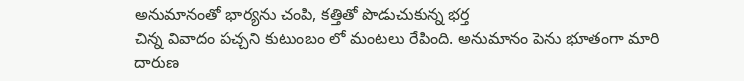అనుమానంతో భార్యను చంపి, కత్తితో పొడుచుకున్న భర్త
చిన్న వివాదం పచ్చని కుటుంబం లో మంటలు రేపింది. అనుమానం పెను భూతంగా మారి దారుణ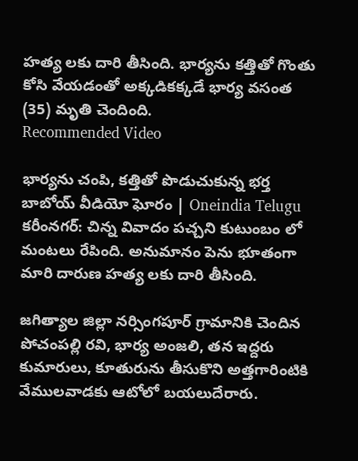హత్య లకు దారి తీసింది. భార్యను కత్తితో గొంతు కోసి వేయడంతో అక్కడికక్కడే భార్య వసంత (35) మృతి చెందింది.
Recommended Video

భార్యను చంపి, కత్తితో పొడుచుకున్న భర్త బాబోయ్ వీడియో ఘోరం | Oneindia Telugu
కరీంనగర్: చిన్న వివాదం పచ్చని కుటుంబం లో మంటలు రేపింది. అనుమానం పెను భూతంగా మారి దారుణ హత్య లకు దారి తీసింది.

జగిత్యాల జిల్లా నర్సింగపూర్ గ్రామానికి చెందిన పోచంపల్లి రవి, భార్య అంజలి, తన ఇద్దరు కుమారులు, కూతురును తీసుకొని అత్తగారింటికి వేములవాడకు ఆటోలో బయలుదేరారు.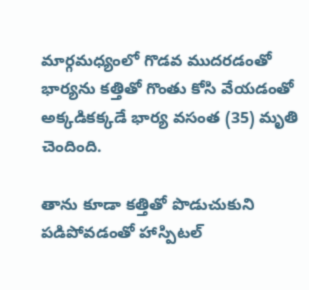మార్గమధ్యంలో గొడవ ముదరడంతో భార్యను కత్తితో గొంతు కోసి వేయడంతో అక్కడికక్కడే భార్య వసంత (35) మృతి చెందింది.

తాను కూడా కత్తితో పొడుచుకుని పడిపోవడంతో హాస్పిటల్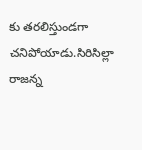కు తరలిస్తుండగా చనిపోయాడు.సిరిసిల్లా రాజన్న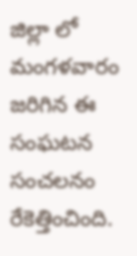జిల్లా లో మంగళవారం జరిగిన ఈ సంఘటన సంచలనం రేకెత్తించింది.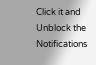Click it and Unblock the Notifications